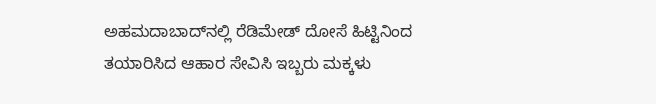ಅಹಮದಾಬಾದ್‌ನಲ್ಲಿ ರೆಡಿಮೇಡ್ ದೋಸೆ ಹಿಟ್ಟಿನಿಂದ ತಯಾರಿಸಿದ ಆಹಾರ ಸೇವಿಸಿ ಇಬ್ಬರು ಮಕ್ಕಳು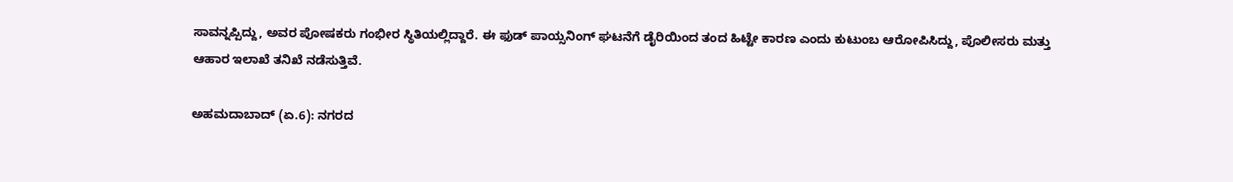ಸಾವನ್ನಪ್ಪಿದ್ದು, ಅವರ ಪೋಷಕರು ಗಂಭೀರ ಸ್ಥಿತಿಯಲ್ಲಿದ್ದಾರೆ. ಈ ಫುಡ್ ಪಾಯ್ಸನಿಂಗ್ ಘಟನೆಗೆ ಡೈರಿಯಿಂದ ತಂದ ಹಿಟ್ಟೇ ಕಾರಣ ಎಂದು ಕುಟುಂಬ ಆರೋಪಿಸಿದ್ದು, ಪೊಲೀಸರು ಮತ್ತು ಆಹಾರ ಇಲಾಖೆ ತನಿಖೆ ನಡೆಸುತ್ತಿವೆ.

ಅಹಮದಾಬಾದ್ (ಏ.6): ನಗರದ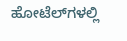ಹೋಟೆಲ್‌ಗಳಲ್ಲಿ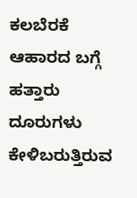ಕಲಬೆರಕೆ ಆಹಾರದ ಬಗ್ಗೆ ಹತ್ತಾರು ದೂರುಗಳು ಕೇಳಿಬರುತ್ತಿರುವ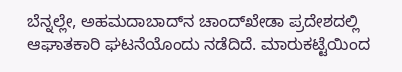ಬೆನ್ನಲ್ಲೇ, ಅಹಮದಾಬಾದ್‌ನ ಚಾಂದ್‌ಖೇಡಾ ಪ್ರದೇಶದಲ್ಲಿ ಆಘಾತಕಾರಿ ಘಟನೆಯೊಂದು ನಡೆದಿದೆ. ಮಾರುಕಟ್ಟೆಯಿಂದ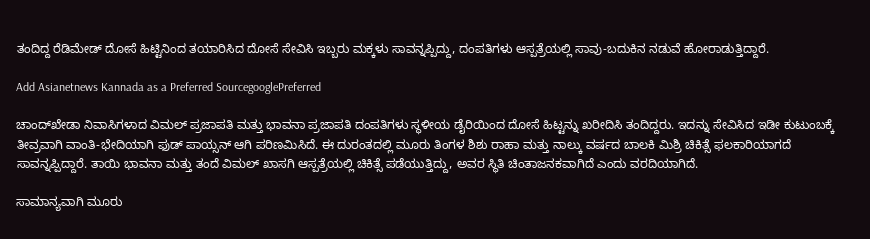ತಂದಿದ್ದ ರೆಡಿಮೇಡ್ ದೋಸೆ ಹಿಟ್ಟಿನಿಂದ ತಯಾರಿಸಿದ ದೋಸೆ ಸೇವಿಸಿ ಇಬ್ಬರು ಮಕ್ಕಳು ಸಾವನ್ನಪ್ಪಿದ್ದು, ದಂಪತಿಗಳು ಆಸ್ಪತ್ರೆಯಲ್ಲಿ ಸಾವು-ಬದುಕಿನ ನಡುವೆ ಹೋರಾಡುತ್ತಿದ್ದಾರೆ.

Add Asianetnews Kannada as a Preferred SourcegooglePreferred

ಚಾಂದ್‌ಖೇಡಾ ನಿವಾಸಿಗಳಾದ ವಿಮಲ್ ಪ್ರಜಾಪತಿ ಮತ್ತು ಭಾವನಾ ಪ್ರಜಾಪತಿ ದಂಪತಿಗಳು ಸ್ಥಳೀಯ ಡೈರಿಯಿಂದ ದೋಸೆ ಹಿಟ್ಟನ್ನು ಖರೀದಿಸಿ ತಂದಿದ್ದರು. ಇದನ್ನು ಸೇವಿಸಿದ ಇಡೀ ಕುಟುಂಬಕ್ಕೆ ತೀವ್ರವಾಗಿ ವಾಂತಿ-ಭೇದಿಯಾಗಿ ಫುಡ್‌ ಪಾಯ್ಸನ್‌ ಆಗಿ ಪರಿಣಮಿಸಿದೆ. ಈ ದುರಂತದಲ್ಲಿ ಮೂರು ತಿಂಗಳ ಶಿಶು ರಾಹಾ ಮತ್ತು ನಾಲ್ಕು ವರ್ಷದ ಬಾಲಕಿ ಮಿಶ್ರಿ ಚಿಕಿತ್ಸೆ ಫಲಕಾರಿಯಾಗದೆ ಸಾವನ್ನಪ್ಪಿದ್ದಾರೆ. ತಾಯಿ ಭಾವನಾ ಮತ್ತು ತಂದೆ ವಿಮಲ್ ಖಾಸಗಿ ಆಸ್ಪತ್ರೆಯಲ್ಲಿ ಚಿಕಿತ್ಸೆ ಪಡೆಯುತ್ತಿದ್ದು, ಅವರ ಸ್ಥಿತಿ ಚಿಂತಾಜನಕವಾಗಿದೆ ಎಂದು ವರದಿಯಾಗಿದೆ.

ಸಾಮಾನ್ಯವಾಗಿ ಮೂರು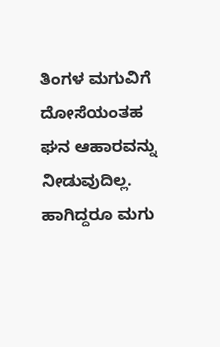ತಿಂಗಳ ಮಗುವಿಗೆ ದೋಸೆಯಂತಹ ಘನ ಆಹಾರವನ್ನು ನೀಡುವುದಿಲ್ಲ. ಹಾಗಿದ್ದರೂ ಮಗು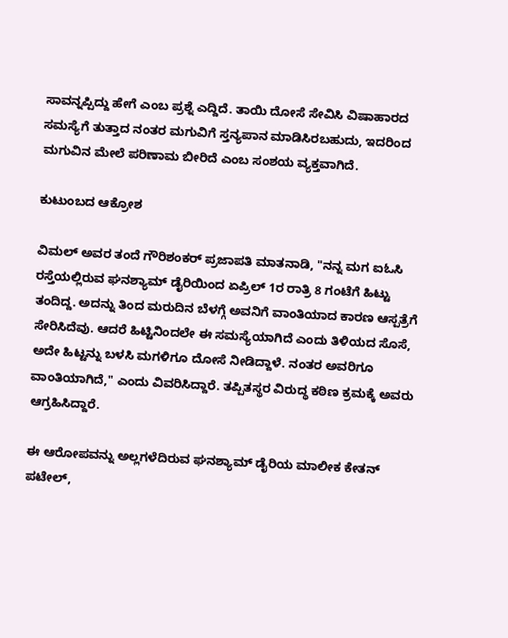ಸಾವನ್ನಪ್ಪಿದ್ದು ಹೇಗೆ ಎಂಬ ಪ್ರಶ್ನೆ ಎದ್ದಿದೆ. ತಾಯಿ ದೋಸೆ ಸೇವಿಸಿ ವಿಷಾಹಾರದ ಸಮಸ್ಯೆಗೆ ತುತ್ತಾದ ನಂತರ ಮಗುವಿಗೆ ಸ್ತನ್ಯಪಾನ ಮಾಡಿಸಿರಬಹುದು, ಇದರಿಂದ ಮಗುವಿನ ಮೇಲೆ ಪರಿಣಾಮ ಬೀರಿದೆ ಎಂಬ ಸಂಶಯ ವ್ಯಕ್ತವಾಗಿದೆ.

ಕುಟುಂಬದ ಆಕ್ರೋಶ

ವಿಮಲ್ ಅವರ ತಂದೆ ಗೌರಿಶಂಕರ್ ಪ್ರಜಾಪತಿ ಮಾತನಾಡಿ, "ನನ್ನ ಮಗ ಐಓಸಿ ರಸ್ತೆಯಲ್ಲಿರುವ ಘನಶ್ಯಾಮ್ ಡೈರಿಯಿಂದ ಏಪ್ರಿಲ್ 1ರ ರಾತ್ರಿ 8 ಗಂಟೆಗೆ ಹಿಟ್ಟು ತಂದಿದ್ದ. ಅದನ್ನು ತಿಂದ ಮರುದಿನ ಬೆಳಗ್ಗೆ ಅವನಿಗೆ ವಾಂತಿಯಾದ ಕಾರಣ ಆಸ್ಪತ್ರೆಗೆ ಸೇರಿಸಿದೆವು. ಆದರೆ ಹಿಟ್ಟಿನಿಂದಲೇ ಈ ಸಮಸ್ಯೆಯಾಗಿದೆ ಎಂದು ತಿಳಿಯದ ಸೊಸೆ, ಅದೇ ಹಿಟ್ಟನ್ನು ಬಳಸಿ ಮಗಳಿಗೂ ದೋಸೆ ನೀಡಿದ್ದಾಳೆ. ನಂತರ ಅವರಿಗೂ ವಾಂತಿಯಾಗಿದೆ," ಎಂದು ವಿವರಿಸಿದ್ದಾರೆ. ತಪ್ಪಿತಸ್ಥರ ವಿರುದ್ಧ ಕಠಿಣ ಕ್ರಮಕ್ಕೆ ಅವರು ಆಗ್ರಹಿಸಿದ್ದಾರೆ.

ಈ ಆರೋಪವನ್ನು ಅಲ್ಲಗಳೆದಿರುವ ಘನಶ್ಯಾಮ್ ಡೈರಿಯ ಮಾಲೀಕ ಕೇತನ್ ಪಟೇಲ್,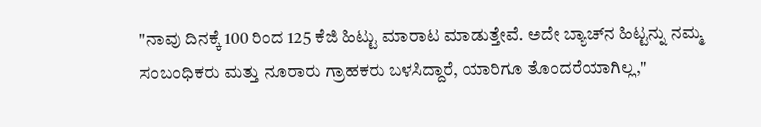"ನಾವು ದಿನಕ್ಕೆ 100 ರಿಂದ 125 ಕೆಜಿ ಹಿಟ್ಟು ಮಾರಾಟ ಮಾಡುತ್ತೇವೆ. ಅದೇ ಬ್ಯಾಚ್‌ನ ಹಿಟ್ಟನ್ನು ನಮ್ಮ ಸಂಬಂಧಿಕರು ಮತ್ತು ನೂರಾರು ಗ್ರಾಹಕರು ಬಳಸಿದ್ದಾರೆ, ಯಾರಿಗೂ ತೊಂದರೆಯಾಗಿಲ್ಲ,"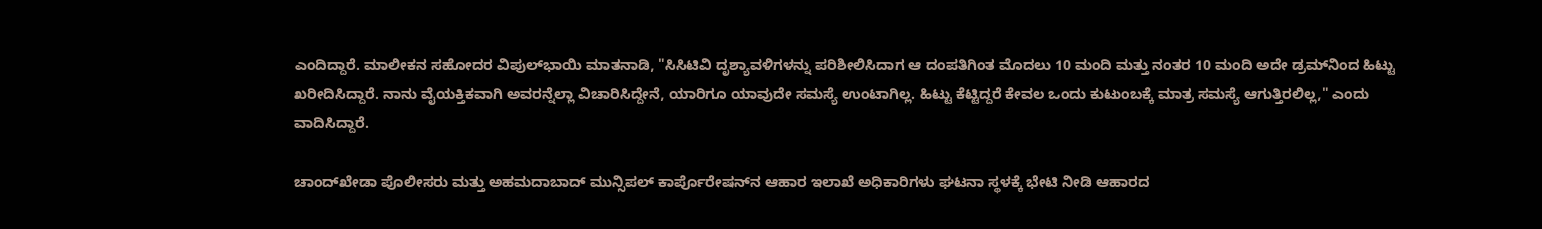ಎಂದಿದ್ದಾರೆ. ಮಾಲೀಕನ ಸಹೋದರ ವಿಪುಲ್‌ಭಾಯಿ ಮಾತನಾಡಿ, "ಸಿಸಿಟಿವಿ ದೃಶ್ಯಾವಳಿಗಳನ್ನು ಪರಿಶೀಲಿಸಿದಾಗ ಆ ದಂಪತಿಗಿಂತ ಮೊದಲು 10 ಮಂದಿ ಮತ್ತು ನಂತರ 10 ಮಂದಿ ಅದೇ ಡ್ರಮ್‌ನಿಂದ ಹಿಟ್ಟು ಖರೀದಿಸಿದ್ದಾರೆ. ನಾನು ವೈಯಕ್ತಿಕವಾಗಿ ಅವರನ್ನೆಲ್ಲಾ ವಿಚಾರಿಸಿದ್ದೇನೆ, ಯಾರಿಗೂ ಯಾವುದೇ ಸಮಸ್ಯೆ ಉಂಟಾಗಿಲ್ಲ. ಹಿಟ್ಟು ಕೆಟ್ಟಿದ್ದರೆ ಕೇವಲ ಒಂದು ಕುಟುಂಬಕ್ಕೆ ಮಾತ್ರ ಸಮಸ್ಯೆ ಆಗುತ್ತಿರಲಿಲ್ಲ," ಎಂದು ವಾದಿಸಿದ್ದಾರೆ.

ಚಾಂದ್‌ಖೇಡಾ ಪೊಲೀಸರು ಮತ್ತು ಅಹಮದಾಬಾದ್ ಮುನ್ಸಿಪಲ್ ಕಾರ್ಪೊರೇಷನ್‌ನ ಆಹಾರ ಇಲಾಖೆ ಅಧಿಕಾರಿಗಳು ಘಟನಾ ಸ್ಥಳಕ್ಕೆ ಭೇಟಿ ನೀಡಿ ಆಹಾರದ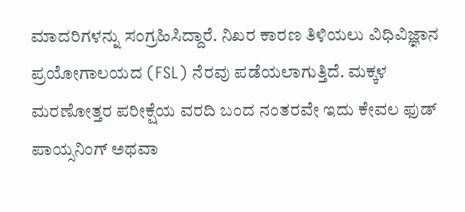ಮಾದರಿಗಳನ್ನು ಸಂಗ್ರಹಿಸಿದ್ದಾರೆ. ನಿಖರ ಕಾರಣ ತಿಳಿಯಲು ವಿಧಿವಿಜ್ಞಾನ ಪ್ರಯೋಗಾಲಯದ (FSL) ನೆರವು ಪಡೆಯಲಾಗುತ್ತಿದೆ. ಮಕ್ಕಳ ಮರಣೋತ್ತರ ಪರೀಕ್ಷೆಯ ವರದಿ ಬಂದ ನಂತರವೇ ಇದು ಕೇವಲ ಫುಡ್ ಪಾಯ್ಸನಿಂಗ್‌ ಅಥವಾ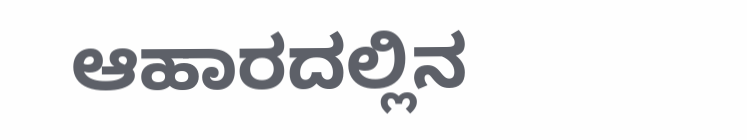ಆಹಾರದಲ್ಲಿನ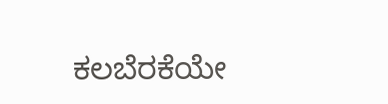ಕಲಬೆರಕೆಯೇ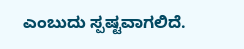ಎಂಬುದು ಸ್ಪಷ್ಟವಾಗಲಿದೆ.